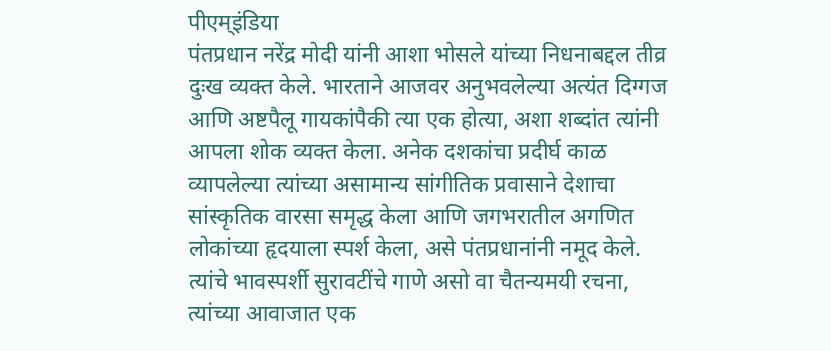पीएम्इंडिया
पंतप्रधान नरेंद्र मोदी यांनी आशा भोसले यांच्या निधनाबद्दल तीव्र दुःख व्यक्त केले. भारताने आजवर अनुभवलेल्या अत्यंत दिग्गज आणि अष्टपैलू गायकांपैकी त्या एक होत्या, अशा शब्दांत त्यांनी आपला शोक व्यक्त केला. अनेक दशकांचा प्रदीर्घ काळ व्यापलेल्या त्यांच्या असामान्य सांगीतिक प्रवासाने देशाचा सांस्कृतिक वारसा समृद्ध केला आणि जगभरातील अगणित लोकांच्या हृदयाला स्पर्श केला, असे पंतप्रधानांनी नमूद केले. त्यांचे भावस्पर्शी सुरावटींचे गाणे असो वा चैतन्यमयी रचना, त्यांच्या आवाजात एक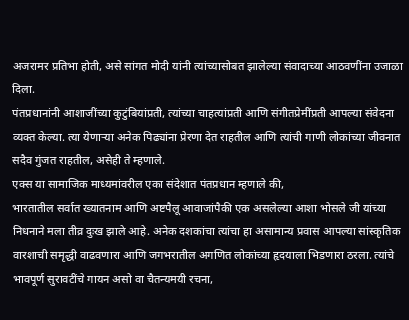अजरामर प्रतिभा होती, असे सांगत मोदी यांनी त्यांच्यासोबत झालेल्या संवादाच्या आठवणींना उजाळा दिला.
पंतप्रधानांनी आशाजींच्या कुटुंबियांप्रती, त्यांच्या चाहत्यांप्रती आणि संगीतप्रेमींप्रती आपल्या संवेदना व्यक्त केल्या. त्या येणाऱ्या अनेक पिढ्यांना प्रेरणा देत राहतील आणि त्यांची गाणी लोकांच्या जीवनात सदैव गुंजत राहतील, असेही ते म्हणाले.
एक्स या सामाजिक माध्यमांवरील एका संदेशात पंतप्रधान म्हणाले की,
भारतातील सर्वात ख्यातनाम आणि अष्टपैलू आवाजांपैकी एक असलेल्या आशा भोसले जी यांच्या निधनाने मला तीव्र दुःख झाले आहे. अनेक दशकांचा त्यांचा हा असामान्य प्रवास आपल्या सांस्कृतिक वारशाची समृद्धी वाढवणारा आणि जगभरातील अगणित लोकांच्या हृदयाला भिडणारा ठरला. त्यांचे भावपूर्ण सुरावटींचे गायन असो वा चैतन्यमयी रचना,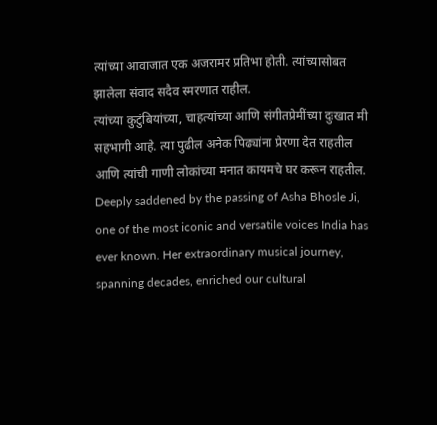त्यांच्या आवाजात एक अजरामर प्रतिभा होती. त्यांच्यासोबत झालेला संवाद सदैव स्मरणात राहील.
त्यांच्या कुटुंबियांच्या, चाहत्यांच्या आणि संगीतप्रेमींच्या दुःखात मी सहभागी आहे. त्या पुढील अनेक पिढ्यांना प्रेरणा देत राहतील आणि त्यांची गाणी लोकांच्या मनात कायमचे घर करून राहतील.
Deeply saddened by the passing of Asha Bhosle Ji, one of the most iconic and versatile voices India has ever known. Her extraordinary musical journey, spanning decades, enriched our cultural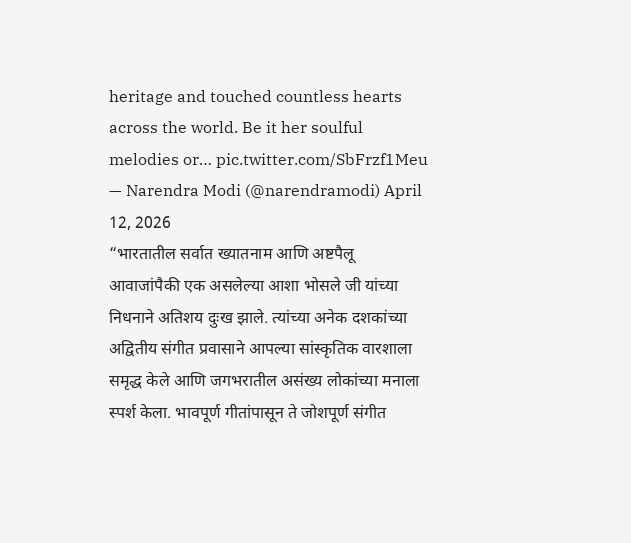heritage and touched countless hearts across the world. Be it her soulful melodies or… pic.twitter.com/SbFrzf1Meu
— Narendra Modi (@narendramodi) April 12, 2026
“भारतातील सर्वात ख्यातनाम आणि अष्टपैलू आवाजांपैकी एक असलेल्या आशा भोसले जी यांच्या निधनाने अतिशय दुःख झाले. त्यांच्या अनेक दशकांच्या अद्वितीय संगीत प्रवासाने आपल्या सांस्कृतिक वारशाला समृद्ध केले आणि जगभरातील असंख्य लोकांच्या मनाला स्पर्श केला. भावपूर्ण गीतांपासून ते जोशपूर्ण संगीत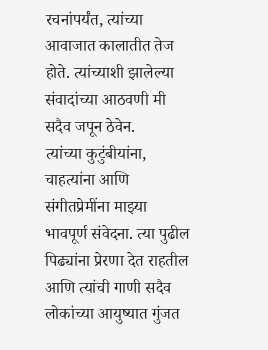रचनांपर्यंत, त्यांच्या आवाजात कालातीत तेज होते. त्यांच्याशी झालेल्या संवादांच्या आठवणी मी सदैव जपून ठेवेन.
त्यांच्या कुटुंबीयांना, चाहत्यांना आणि संगीतप्रेमींना माझ्या भावपूर्ण संवेदना. त्या पुढील पिढ्यांना प्रेरणा देत राहतील आणि त्यांची गाणी सदैव लोकांच्या आयुष्यात गुंजत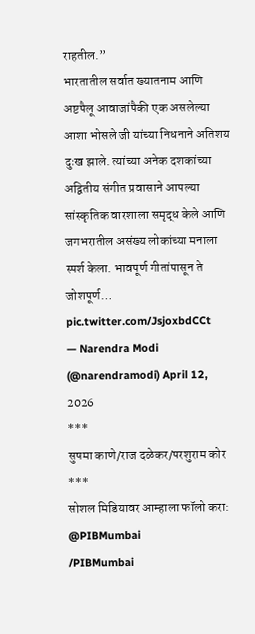राहतील.”
भारतातील सर्वात ख्यातनाम आणि अष्टपैलू आवाजांपैकी एक असलेल्या आशा भोसले जी यांच्या निधनाने अतिशय दुःख झाले. त्यांच्या अनेक दशकांच्या अद्वितीय संगीत प्रवासाने आपल्या सांस्कृतिक वारशाला समृद्ध केले आणि जगभरातील असंख्य लोकांच्या मनाला स्पर्श केला. भावपूर्ण गीतांपासून ते जोशपूर्ण… pic.twitter.com/JsjoxbdCCt
— Narendra Modi (@narendramodi) April 12, 2026
***
सुषमा काणे/राज दळेकर/परशुराम कोर
***
सोशल मिडियावर आम्हाला फॉलो करा:
@PIBMumbai
/PIBMumbai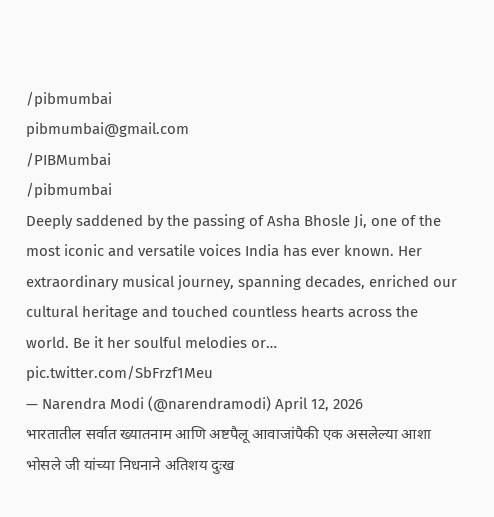/pibmumbai
pibmumbai@gmail.com
/PIBMumbai
/pibmumbai
Deeply saddened by the passing of Asha Bhosle Ji, one of the most iconic and versatile voices India has ever known. Her extraordinary musical journey, spanning decades, enriched our cultural heritage and touched countless hearts across the world. Be it her soulful melodies or… pic.twitter.com/SbFrzf1Meu
— Narendra Modi (@narendramodi) April 12, 2026
भारतातील सर्वात ख्यातनाम आणि अष्टपैलू आवाजांपैकी एक असलेल्या आशा भोसले जी यांच्या निधनाने अतिशय दुःख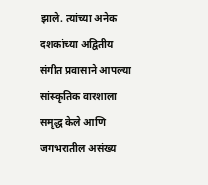झाले. त्यांच्या अनेक दशकांच्या अद्वितीय संगीत प्रवासाने आपल्या सांस्कृतिक वारशाला समृद्ध केले आणि जगभरातील असंख्य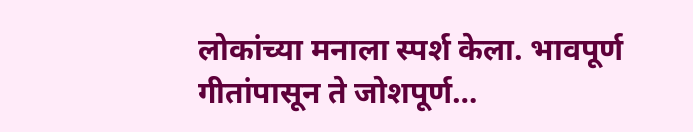लोकांच्या मनाला स्पर्श केला. भावपूर्ण गीतांपासून ते जोशपूर्ण…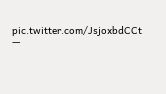pic.twitter.com/JsjoxbdCCt
—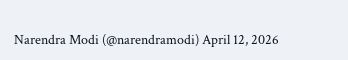Narendra Modi (@narendramodi) April 12, 2026